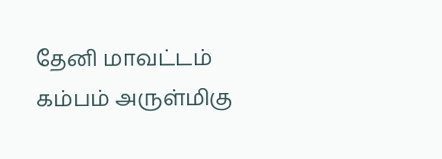தேனி மாவட்டம் கம்பம் அருள்மிகு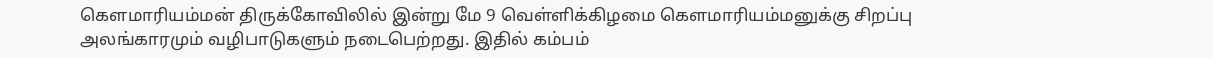கௌமாரியம்மன் திருக்கோவிலில் இன்று மே 9 வெள்ளிக்கிழமை கௌமாரியம்மனுக்கு சிறப்பு அலங்காரமும் வழிபாடுகளும் நடைபெற்றது. இதில் கம்பம்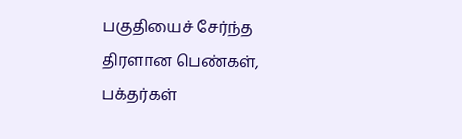பகுதியைச் சேர்ந்த திரளான பெண்கள், பக்தர்கள்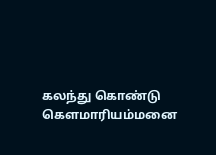கலந்து கொண்டு கௌமாரியம்மனை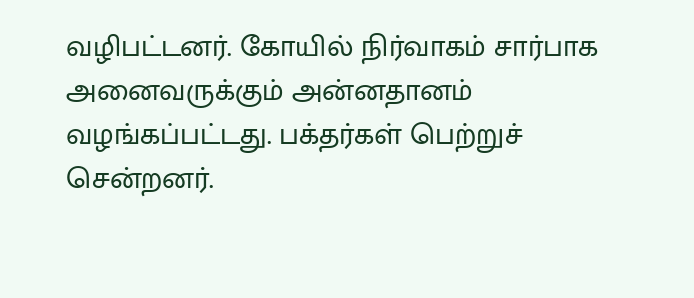வழிபட்டனர். கோயில் நிர்வாகம் சார்பாக அனைவருக்கும் அன்னதானம் வழங்கப்பட்டது. பக்தர்கள் பெற்றுச் சென்றனர்.